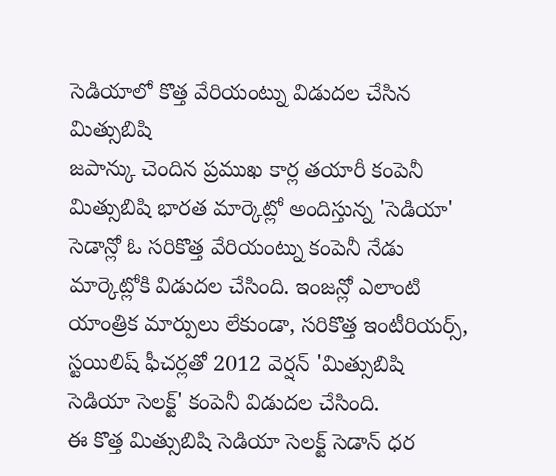సెడియాలో కొత్త వేరియంట్ను విడుదల చేసిన మిత్సుబిషి
జపాన్కు చెందిన ప్రముఖ కార్ల తయారీ కంపెనీ మిత్సుబిషి భారత మార్కెట్లో అందిస్తున్న 'సెడియా' సెడాన్లో ఓ సరికొత్త వేరియంట్ను కంపెనీ నేడు మార్కెట్లోకి విడుదల చేసింది. ఇంజన్లో ఎలాంటి యాంత్రిక మార్పులు లేకుండా, సరికొత్త ఇంటీరియర్స్, స్టయిలిష్ ఫీచర్లతో 2012 వెర్షన్ 'మిత్సుబిషి సెడియా సెలక్ట్' కంపెనీ విడుదల చేసింది.
ఈ కొత్త మిత్సుబిషి సెడియా సెలక్ట్ సెడాన్ ధర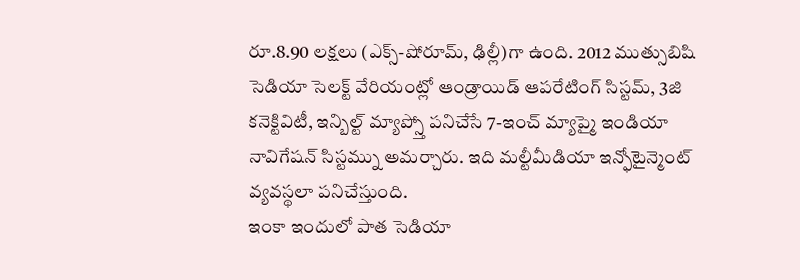రూ.8.90 లక్షలు (ఎక్స్-షోరూమ్, ఢిల్లీ)గా ఉంది. 2012 ముత్సుబిషి సెడియా సెలక్ట్ వేరియంట్లో ఆండ్రాయిడ్ ఆపరేటింగ్ సిస్టమ్, 3జి కనెక్టివిటీ, ఇన్బిల్ట్ మ్యాప్స్తో పనిచేసే 7-ఇంచ్ మ్యాప్మై ఇండియా నావిగేషన్ సిస్టమ్ను అమర్చారు. ఇది మల్టీమీడియా ఇన్ఫోటైన్మెంట్ వ్యవస్థలా పనిచేస్తుంది.
ఇంకా ఇందులో పాత సెడియా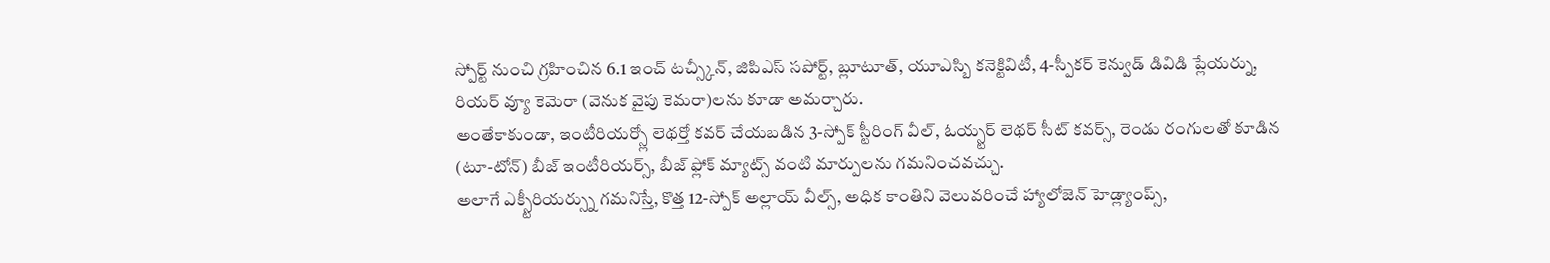స్పోర్ట్ నుంచి గ్రహించిన 6.1 ఇంచ్ టచ్స్కీన్, జిపిఎస్ సపోర్ట్, బ్లూటూత్, యూఎస్బి కనెక్టివిటీ, 4-స్పీకర్ కెన్వుడ్ డివిడి ప్లేయర్ను, రియర్ వ్యూ కెమెరా (వెనుక వైపు కెమరా)లను కూడా అమర్చారు.
అంతేకాకుండా, ఇంటీరియర్స్లో లెథర్తో కవర్ చేయబడిన 3-స్పోక్ స్టీరింగ్ వీల్, ఓయ్స్టర్ లెథర్ సీట్ కవర్స్, రెండు రంగులతో కూడిన (టూ-టోన్) బీజ్ ఇంటీరియర్స్, బీజ్ ఫ్లోక్ మ్యాట్స్ వంటి మార్పులను గమనించవచ్చు.
అలాగే ఎక్స్టీరియర్స్ను గమనిస్తే, కొత్త 12-స్పోక్ అల్లాయ్ వీల్స్, అధిక కాంతిని వెలువరించే హ్యాలోజెన్ హెడ్ల్యాంప్స్,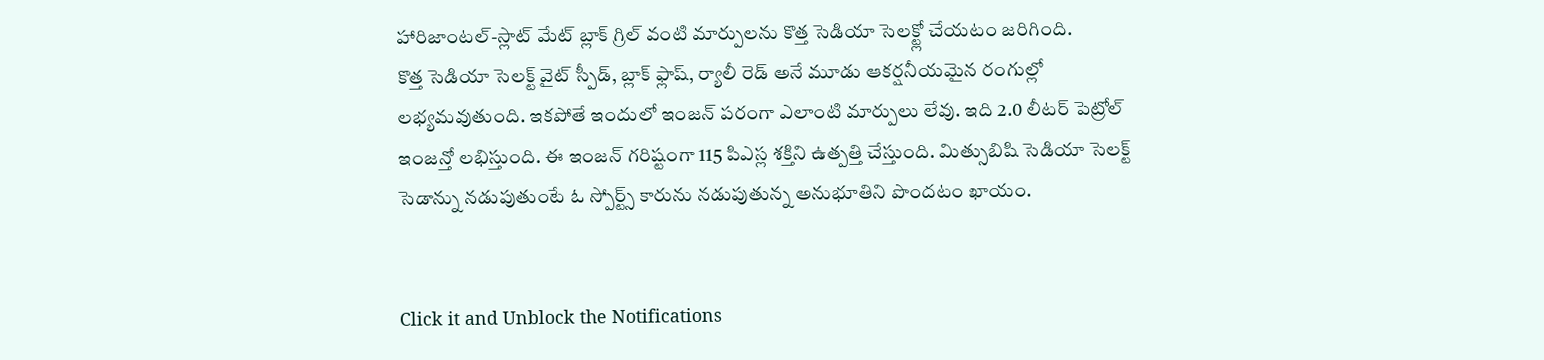హారిజాంటల్-స్లాట్ మేట్ బ్లాక్ గ్రిల్ వంటి మార్పులను కొత్త సెడియా సెలక్ట్లో చేయటం జరిగింది.
కొత్త సెడియా సెలక్ట్ వైట్ స్పీడ్, బ్లాక్ ఫ్లాష్, ర్యాలీ రెడ్ అనే మూడు ఆకర్షనీయమైన రంగుల్లో లభ్యమవుతుంది. ఇకపోతే ఇందులో ఇంజన్ పరంగా ఎలాంటి మార్పులు లేవు. ఇది 2.0 లీటర్ పెట్రోల్ ఇంజన్తో లభిస్తుంది. ఈ ఇంజన్ గరిష్టంగా 115 పిఎస్ల శక్తిని ఉత్పత్తి చేస్తుంది. మిత్సుబిషి సెడియా సెలక్ట్ సెడాన్ను నడుపుతుంటే ఓ స్పోర్ట్స్ కారును నడుపుతున్న అనుభూతిని పొందటం ఖాయం.


Click it and Unblock the Notifications